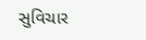સુવિચાર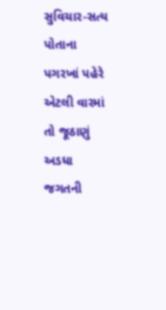સુવિચાર-સત્ય પોતાના પગરખાં પહેરે એટલી વારમાં તો જૂઠાણું અડધા જગતની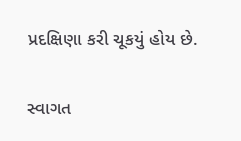પ્રદક્ષિણા કરી ચૂકયું હોય છે.

સ્વાગત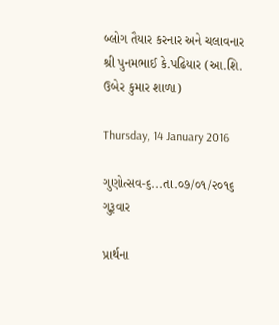બ્લોગ તૈયાર કરનાર અને ચલાવનાર શ્રી પુનમભાઈ કે.પઢિયાર (આ.શિ. ઉબેર કુમાર શાળા)

Thursday, 14 January 2016

ગુણોત્સવ-૬...તા.૦૭/૦૧/૨૦૧૬ ગુરૂવાર

પ્રાર્થના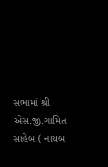સભામાં શ્રી એસ.જી.ગામિત સાહેબ ( નાયબ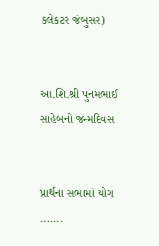કલેકટર જંબુસર)


આ.શિ.શ્રી પુનમભાઈ સાહેબનો જન્મદિવસ


પ્રાર્થના સભામાં યોગ .......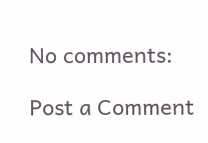No comments:

Post a Comment